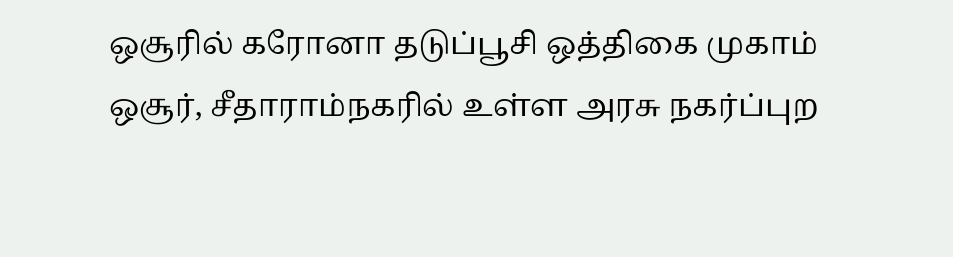ஒசூரில் கரோனா தடுப்பூசி ஒத்திகை முகாம்
ஒசூர், சீதாராம்நகரில் உள்ள அரசு நகர்ப்புற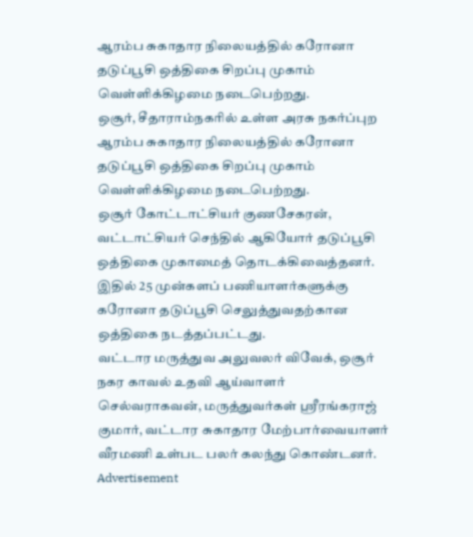ஆரம்ப சுகாதார நிலையத்தில் கரோனா தடுப்பூசி ஒத்திகை சிறப்பு முகாம் வெள்ளிக்கிழமை நடைபெற்றது.
ஒசூர், சீதாராம்நகரில் உள்ள அரசு நகர்ப்புற ஆரம்ப சுகாதார நிலையத்தில் கரோனா தடுப்பூசி ஒத்திகை சிறப்பு முகாம் வெள்ளிக்கிழமை நடைபெற்றது.
ஒசூர் கோட்டாட்சியர் குணசேகரன், வட்டாட்சியர் செந்தில் ஆகியோர் தடுப்பூசி ஒத்திகை முகாமைத் தொடக்கிவைத்தனர். இதில் 25 முன்களப் பணியாளர்களுக்கு கரோனா தடுப்பூசி செலுத்துவதற்கான ஒத்திகை நடத்தப்பட்டது.
வட்டார மருத்துவ அலுவலர் விவேக், ஒசூர் நகர காவல் உதவி ஆய்வாளர் செல்வராகவன், மருத்துவர்கள் ஸ்ரீரங்கராஜ் குமார், வட்டார சுகாதார மேற்பார்வையாளர் வீரமணி உள்பட பலர் கலந்து கொண்டனர்.
Advertisement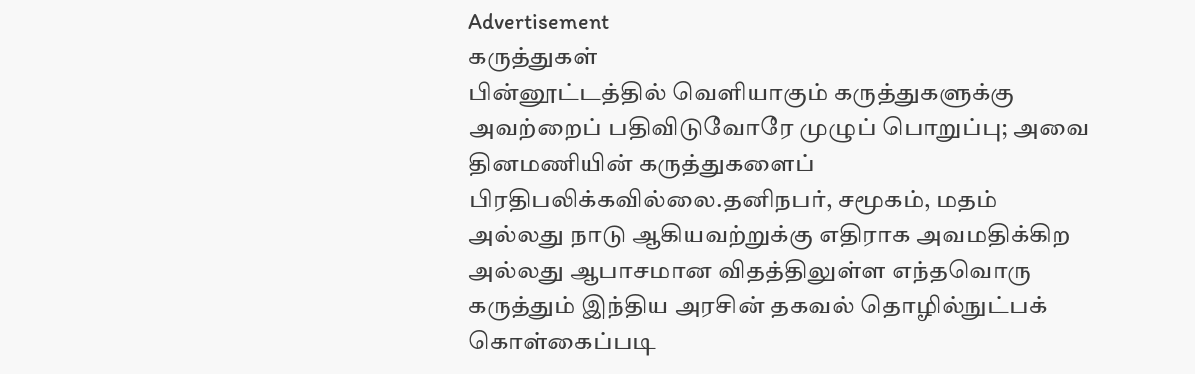Advertisement
கருத்துகள்
பின்னூட்டத்தில் வெளியாகும் கருத்துகளுக்கு அவற்றைப் பதிவிடுவோரே முழுப் பொறுப்பு; அவை தினமணியின் கருத்துகளைப் பிரதிபலிக்கவில்லை.தனிநபர், சமூகம், மதம் அல்லது நாடு ஆகியவற்றுக்கு எதிராக அவமதிக்கிற அல்லது ஆபாசமான விதத்திலுள்ள எந்தவொரு கருத்தும் இந்திய அரசின் தகவல் தொழில்நுட்பக் கொள்கைப்படி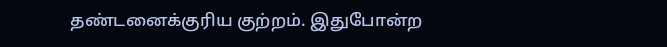தண்டனைக்குரிய குற்றம். இதுபோன்ற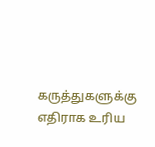கருத்துகளுக்கு எதிராக உரிய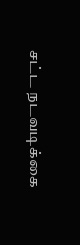சட்ட நடவடிக்கை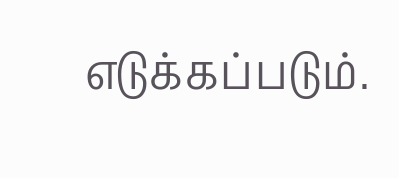எடுக்கப்படும்.